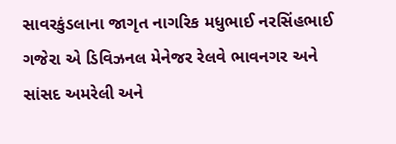સાવરકુંડલાના જાગૃત નાગરિક મધુભાઈ નરસિંહભાઈ ગજેરા એ ડિવિઝનલ મેનેજર રેલવે ભાવનગર અને સાંસદ અમરેલી અને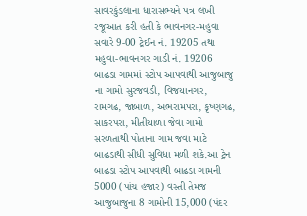સાવરકુંડલાના ધારાસભ્યને પત્ર લખી રજૂઆત કરી હતી કે ભાવનગર-મહુવા સવારે 9-00 ટ્રેઈન નં. 19205 તથા મહુવા-ભાવનગર ગાડી નં. 19206 બાઢડા ગામમાં સ્ટોપ આપવાથી આજુબાજુ ના ગામો સુરજવડી, વિજયાનગર, રામગઢ, જાબાળ, અભરામપરા, કૃષ્ણગઢ, સાકરપરા, મીતીયાળા જેવા ગામો સરળતાથી પોતાના ગામ જવા માટે બાઢડાથી સીધી સુવિધા મળી શકે.આ ટ્રેન બાઢડા સ્ટોપ આપવાથી બાઢડા ગામની 5000 (પાંચ હજાર) વસ્તી તેમજ આજુબાજુના 8 ગામોની 15,000 (પંદર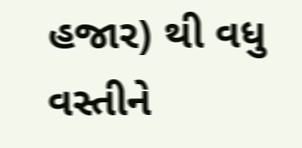હજાર) થી વધુ વસ્તીને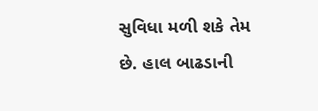સુવિધા મળી શકે તેમ છે. હાલ બાઢડાની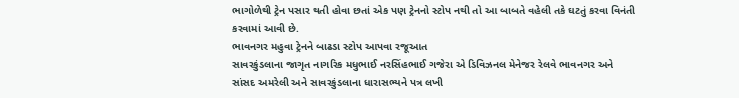ભાગોળેથી ટ્રેન પસાર થતી હોવા છતાં એક પણ ટ્રેનનો સ્ટોપ નથી તો આ બાબતે વહેલી તકે ઘટતું કરવા વિનંતી કરવામાં આવી છે.
ભાવનગર મહુવા ટ્રેનને બાઢડા સ્ટોપ આપવા રજૂઆત
સાવરકુંડલાના જાગૃત નાગરિક મધુભાઈ નરસિંહભાઈ ગજેરા એ ડિવિઝનલ મેનેજર રેલવે ભાવનગર અને સાંસદ અમરેલી અને સાવરકુંડલાના ધારાસભ્યને પત્ર લખી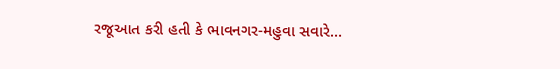રજૂઆત કરી હતી કે ભાવનગર-મહુવા સવારે…